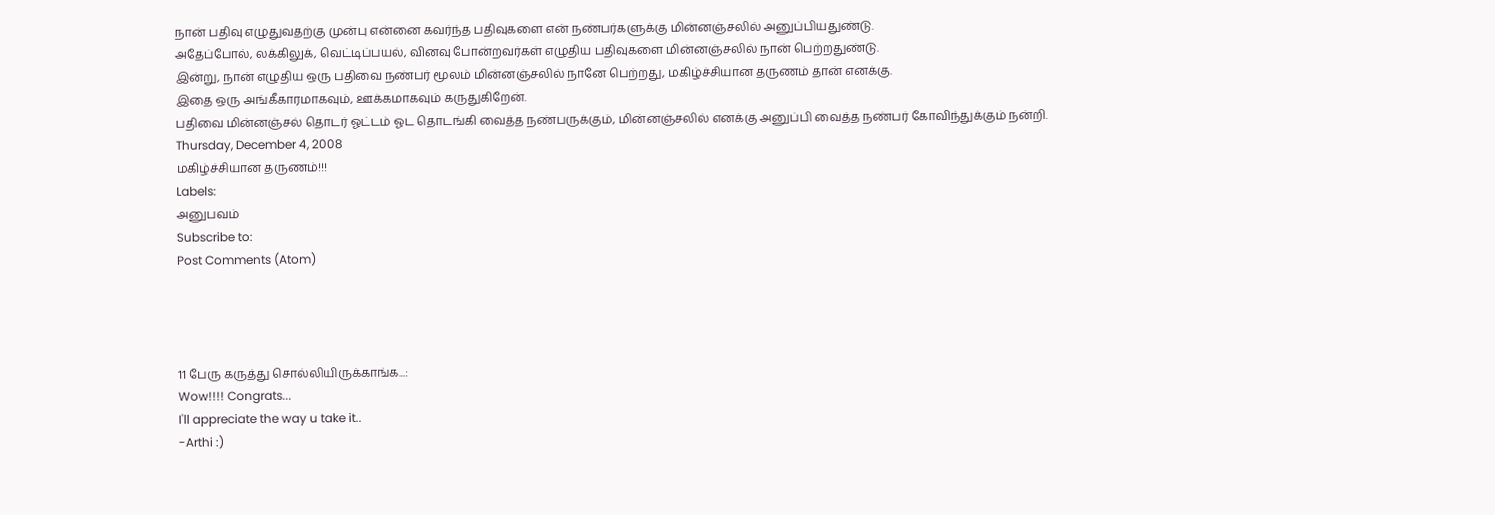நான் பதிவு எழுதுவதற்கு முன்பு என்னை கவர்ந்த பதிவுகளை என் நண்பர்களுக்கு மின்னஞ்சலில் அனுப்பியதுண்டு.
அதேப்போல், லக்கிலுக், வெட்டிப்பயல், வினவு போன்றவர்கள் எழுதிய பதிவுகளை மின்னஞ்சலில் நான் பெற்றதுண்டு.
இன்று, நான் எழுதிய ஒரு பதிவை நண்பர் மூலம் மின்னஞ்சலில் நானே பெற்றது, மகிழ்ச்சியான தருணம் தான் எனக்கு.
இதை ஒரு அங்கீகாரமாகவும், ஊக்கமாகவும் கருதுகிறேன்.
பதிவை மின்னஞ்சல் தொடர் ஓட்டம் ஓட தொடங்கி வைத்த நண்பருக்கும், மின்னஞ்சலில் எனக்கு அனுப்பி வைத்த நண்பர் கோவிந்துக்கும் நன்றி.
Thursday, December 4, 2008
மகிழ்ச்சியான தருணம்!!!
Labels:
அனுபவம்
Subscribe to:
Post Comments (Atom)




11 பேரு கருத்து சொல்லியிருக்காங்க...:
Wow!!!! Congrats...
I'll appreciate the way u take it..
-Arthi :)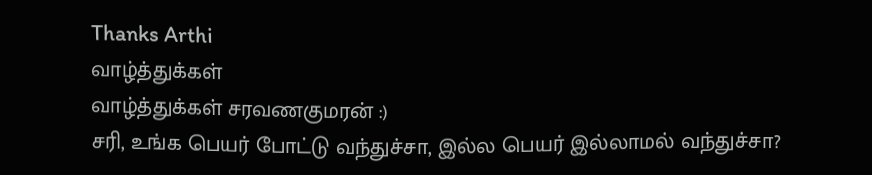Thanks Arthi
வாழ்த்துக்கள்
வாழ்த்துக்கள் சரவணகுமரன் :)
சரி, உங்க பெயர் போட்டு வந்துச்சா, இல்ல பெயர் இல்லாமல் வந்துச்சா?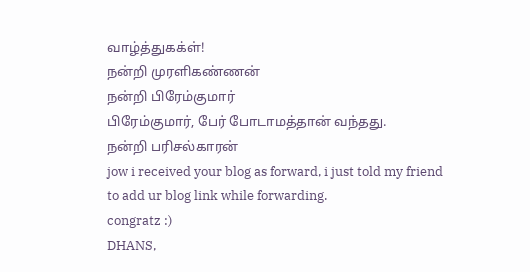வாழ்த்துகக்ள்!
நன்றி முரளிகண்ணன்
நன்றி பிரேம்குமார்
பிரேம்குமார், பேர் போடாமத்தான் வந்தது.
நன்றி பரிசல்காரன்
jow i received your blog as forward, i just told my friend to add ur blog link while forwarding.
congratz :)
DHANS,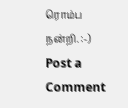ரொம்ப நன்றி. :-)
Post a Comment